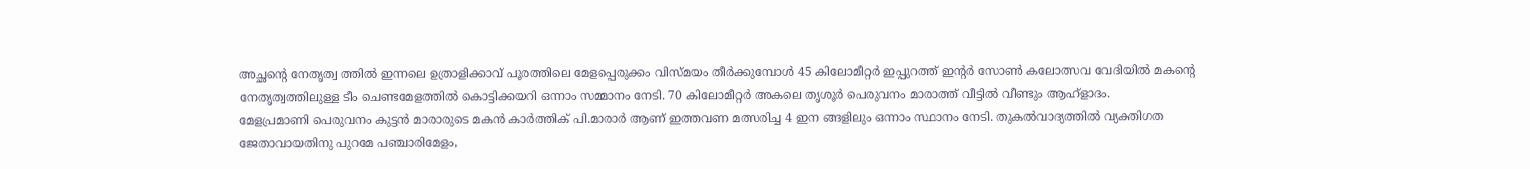അച്ഛന്റെ നേതൃത്വ ത്തിൽ ഇന്നലെ ഉത്രാളിക്കാവ് പൂരത്തിലെ മേളപ്പെരുക്കം വിസ്മയം തീർക്കുമ്പോൾ 45 കിലോമീറ്റർ ഇപ്പുറത്ത് ഇന്റർ സോൺ കലോത്സവ വേദിയിൽ മകന്റെ നേതൃത്വത്തിലുള്ള ടീം ചെണ്ടമേളത്തിൽ കൊട്ടിക്കയറി ഒന്നാം സമ്മാനം നേടി. 70 കിലോമീറ്റർ അകലെ തൃശൂർ പെരുവനം മാരാത്ത് വീട്ടിൽ വീണ്ടും ആഹ്ളാദം.
മേളപ്രമാണി പെരുവനം കുട്ടൻ മാരാരുടെ മകൻ കാർത്തിക് പി.മാരാർ ആണ് ഇത്തവണ മത്സരിച്ച 4 ഇന ങ്ങളിലും ഒന്നാം സ്ഥാനം നേടി. തുകൽവാദ്യത്തിൽ വ്യക്തിഗത ജേതാവായതിനു പുറമേ പഞ്ചാരിമേളം,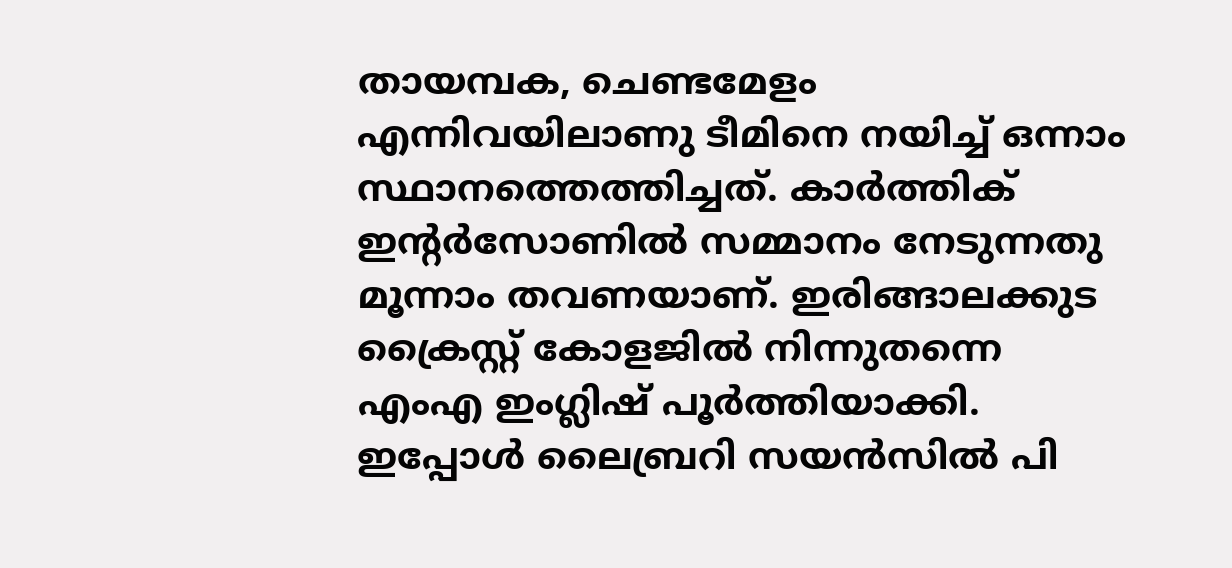തായമ്പക, ചെണ്ടമേളം എന്നിവയിലാണു ടീമിനെ നയിച്ച് ഒന്നാം സ്ഥാനത്തെത്തിച്ചത്. കാർത്തിക് ഇന്റർസോണിൽ സമ്മാനം നേടുന്നതു മൂന്നാം തവണയാണ്. ഇരിങ്ങാലക്കുട ക്രൈസ്റ്റ് കോളജിൽ നിന്നുതന്നെ എംഎ ഇംഗ്ലിഷ് പൂർത്തിയാക്കി. ഇപ്പോൾ ലൈബ്രറി സയൻസിൽ പി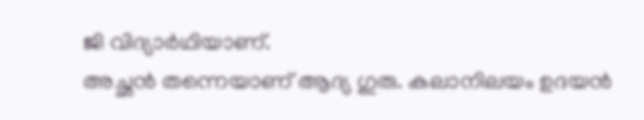ജി വിദ്യാർഥിയാണ്.
അച്ഛൻ തന്നെയാണ് ആദ്യ ഗുരു. കലാനിലയം ഉദയൻ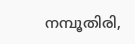നമ്പൂതിരി,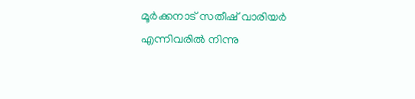മൂർക്കനാട് സതീഷ് വാരിയർ എന്നിവരിൽ നിന്നു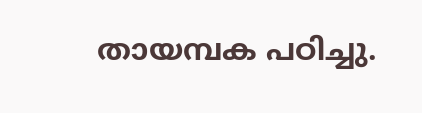തായമ്പക പഠിച്ചു.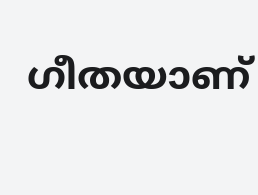ഗീതയാണ്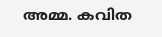അമ്മ. കവിത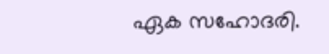ഏക സഹോദരി.